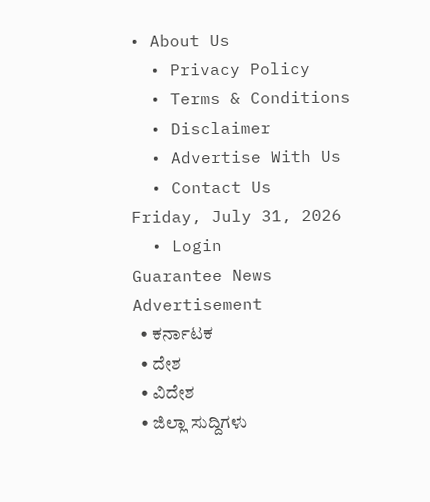• About Us
  • Privacy Policy
  • Terms & Conditions
  • Disclaimer
  • Advertise With Us
  • Contact Us
Friday, July 31, 2026
  • Login
Guarantee News
Advertisement
  • ಕರ್ನಾಟಕ
  • ದೇಶ
  • ವಿದೇಶ
  • ಜಿಲ್ಲಾ ಸುದ್ದಿಗಳು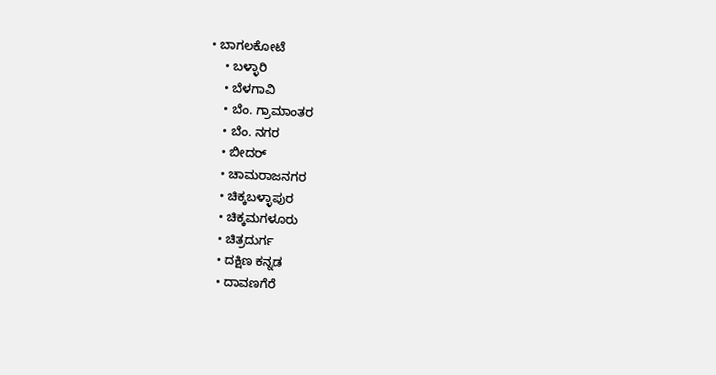• ಬಾಗಲಕೋಟೆ
    • ಬಳ್ಳಾರಿ
    • ಬೆಳಗಾವಿ
    • ಬೆಂ. ಗ್ರಾಮಾಂತರ
    • ಬೆಂ. ನಗರ
    • ಬೀದರ್
    • ಚಾಮರಾಜನಗರ
    • ಚಿಕ್ಕಬಳ್ಳಾಪುರ
    • ಚಿಕ್ಕಮಗಳೂರು
    • ಚಿತ್ರದುರ್ಗ
    • ದಕ್ಷಿಣ ಕನ್ನಡ
    • ದಾವಣಗೆರೆ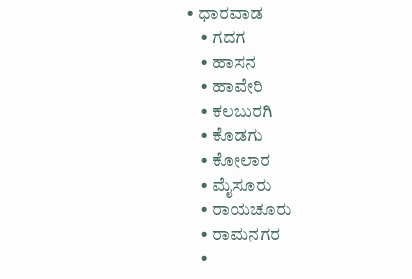• ಧಾರವಾಡ
    • ಗದಗ
    • ಹಾಸನ
    • ಹಾವೇರಿ
    • ಕಲಬುರಗಿ
    • ಕೊಡಗು
    • ಕೋಲಾರ
    • ಮೈಸೂರು
    • ರಾಯಚೂರು
    • ರಾಮನಗರ
    •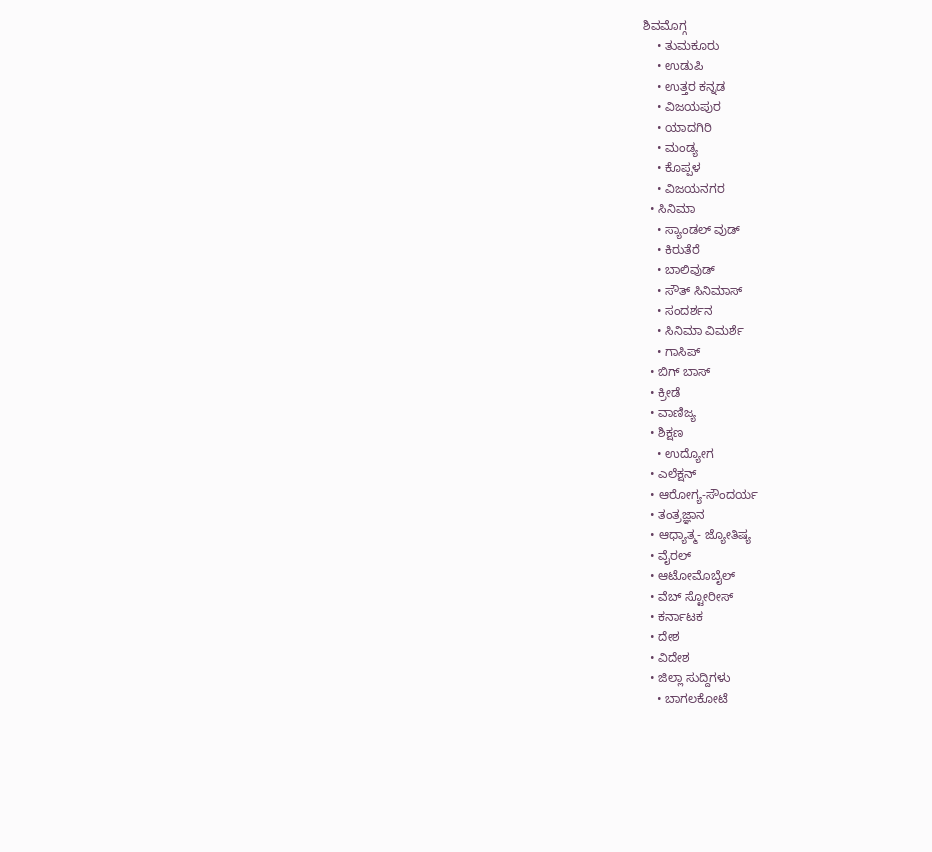ಶಿವಮೊಗ್ಗ
    • ತುಮಕೂರು
    • ಉಡುಪಿ
    • ಉತ್ತರ ಕನ್ನಡ
    • ವಿಜಯಪುರ
    • ಯಾದಗಿರಿ
    • ಮಂಡ್ಯ
    • ಕೊಪ್ಪಳ
    • ವಿಜಯನಗರ
  • ಸಿನಿಮಾ
    • ಸ್ಯಾಂಡಲ್ ವುಡ್
    • ಕಿರುತೆರೆ
    • ಬಾಲಿವುಡ್
    • ಸೌತ್ ಸಿನಿಮಾಸ್
    • ಸಂದರ್ಶನ
    • ಸಿನಿಮಾ ವಿಮರ್ಶೆ
    • ಗಾಸಿಪ್
  • ಬಿಗ್ ಬಾಸ್
  • ಕ್ರೀಡೆ
  • ವಾಣಿಜ್ಯ
  • ಶಿಕ್ಷಣ
    • ಉದ್ಯೋಗ
  • ಎಲೆಕ್ಷನ್
  • ಆರೋಗ್ಯ-ಸೌಂದರ್ಯ
  • ತಂತ್ರಜ್ಞಾನ
  • ಆಧ್ಯಾತ್ಮ- ಜ್ಯೋತಿಷ್ಯ
  • ವೈರಲ್
  • ಆಟೋಮೊಬೈಲ್
  • ವೆಬ್ ಸ್ಟೋರೀಸ್
  • ಕರ್ನಾಟಕ
  • ದೇಶ
  • ವಿದೇಶ
  • ಜಿಲ್ಲಾ ಸುದ್ದಿಗಳು
    • ಬಾಗಲಕೋಟೆ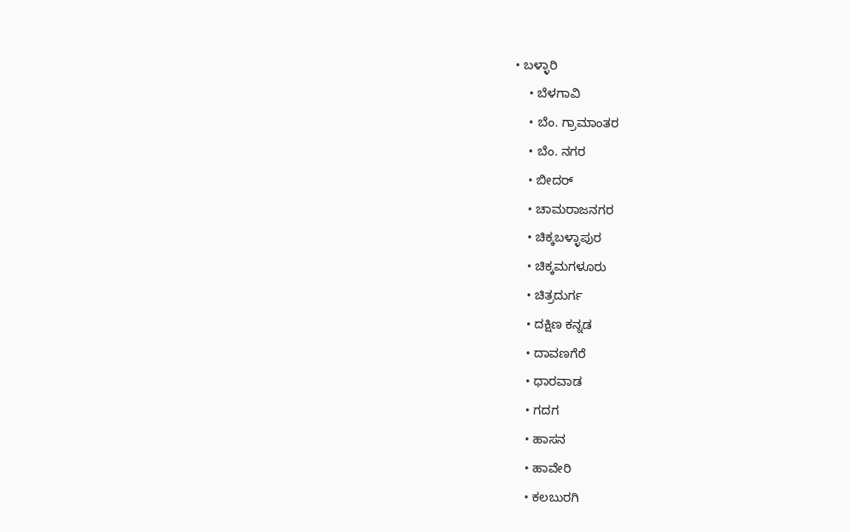• ಬಳ್ಳಾರಿ
    • ಬೆಳಗಾವಿ
    • ಬೆಂ. ಗ್ರಾಮಾಂತರ
    • ಬೆಂ. ನಗರ
    • ಬೀದರ್
    • ಚಾಮರಾಜನಗರ
    • ಚಿಕ್ಕಬಳ್ಳಾಪುರ
    • ಚಿಕ್ಕಮಗಳೂರು
    • ಚಿತ್ರದುರ್ಗ
    • ದಕ್ಷಿಣ ಕನ್ನಡ
    • ದಾವಣಗೆರೆ
    • ಧಾರವಾಡ
    • ಗದಗ
    • ಹಾಸನ
    • ಹಾವೇರಿ
    • ಕಲಬುರಗಿ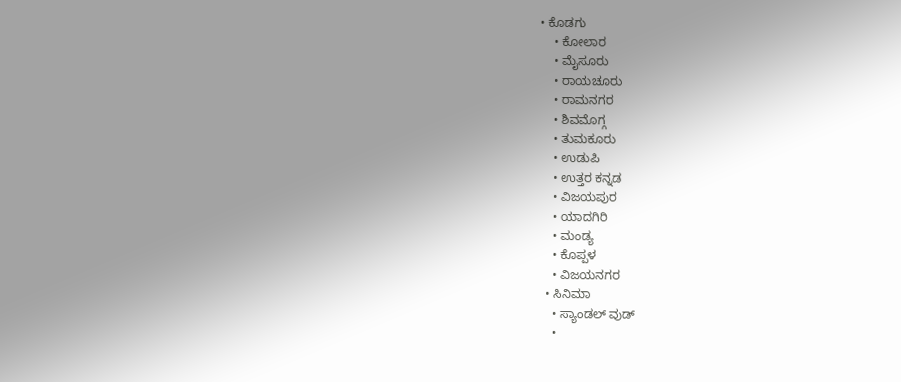• ಕೊಡಗು
    • ಕೋಲಾರ
    • ಮೈಸೂರು
    • ರಾಯಚೂರು
    • ರಾಮನಗರ
    • ಶಿವಮೊಗ್ಗ
    • ತುಮಕೂರು
    • ಉಡುಪಿ
    • ಉತ್ತರ ಕನ್ನಡ
    • ವಿಜಯಪುರ
    • ಯಾದಗಿರಿ
    • ಮಂಡ್ಯ
    • ಕೊಪ್ಪಳ
    • ವಿಜಯನಗರ
  • ಸಿನಿಮಾ
    • ಸ್ಯಾಂಡಲ್ ವುಡ್
    •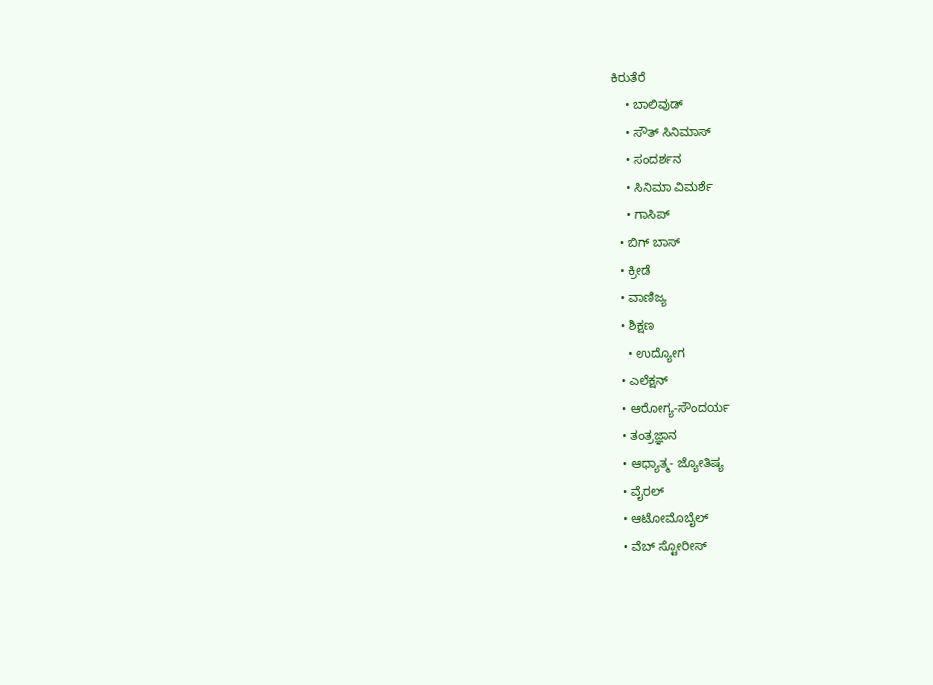ಕಿರುತೆರೆ
    • ಬಾಲಿವುಡ್
    • ಸೌತ್ ಸಿನಿಮಾಸ್
    • ಸಂದರ್ಶನ
    • ಸಿನಿಮಾ ವಿಮರ್ಶೆ
    • ಗಾಸಿಪ್
  • ಬಿಗ್ ಬಾಸ್
  • ಕ್ರೀಡೆ
  • ವಾಣಿಜ್ಯ
  • ಶಿಕ್ಷಣ
    • ಉದ್ಯೋಗ
  • ಎಲೆಕ್ಷನ್
  • ಆರೋಗ್ಯ-ಸೌಂದರ್ಯ
  • ತಂತ್ರಜ್ಞಾನ
  • ಆಧ್ಯಾತ್ಮ- ಜ್ಯೋತಿಷ್ಯ
  • ವೈರಲ್
  • ಆಟೋಮೊಬೈಲ್
  • ವೆಬ್ ಸ್ಟೋರೀಸ್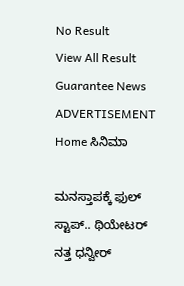No Result
View All Result
Guarantee News
ADVERTISEMENT
Home ಸಿನಿಮಾ

ಮನಸ್ತಾಪಕ್ಕೆ ಫುಲ್ ಸ್ಟಾಪ್.. ಥಿಯೇಟರ್ ನತ್ತ ಧನ್ವೀರ್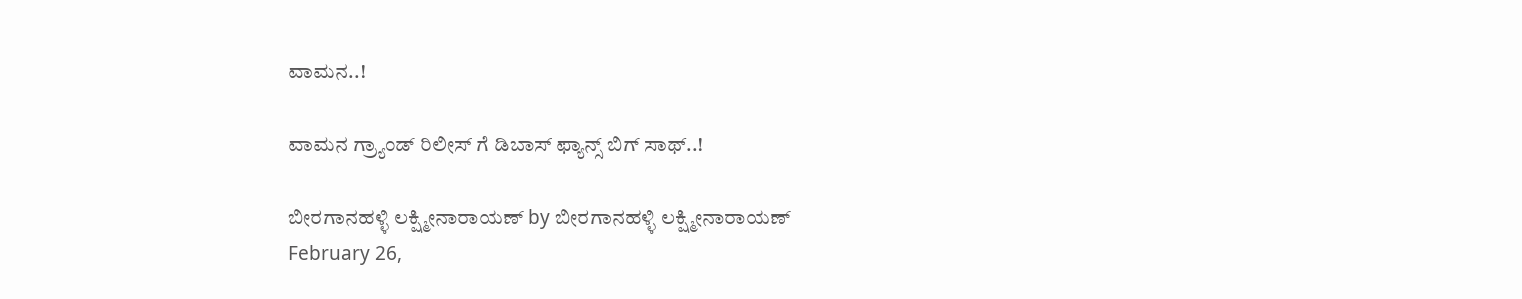ವಾಮನ..!

ವಾಮನ ಗ್ರ್ಯಾಂಡ್ ರಿಲೀಸ್ ಗೆ ಡಿಬಾಸ್ ಫ್ಯಾನ್ಸ್ ಬಿಗ್ ಸಾಥ್..!

ಬೀರಗಾನಹಳ್ಳಿ ಲಕ್ಷ್ಮೀನಾರಾಯಣ್ by ಬೀರಗಾನಹಳ್ಳಿ ಲಕ್ಷ್ಮೀನಾರಾಯಣ್
February 26,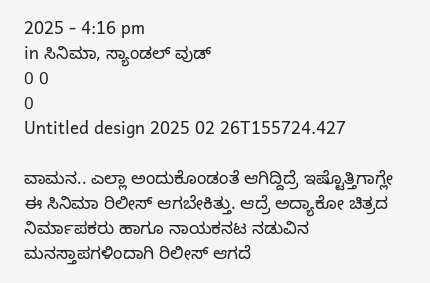2025 - 4:16 pm
in ಸಿನಿಮಾ, ಸ್ಯಾಂಡಲ್ ವುಡ್
0 0
0
Untitled design 2025 02 26T155724.427

ವಾಮನ.. ಎಲ್ಲಾ ಅಂದುಕೊಂಡಂತೆ ಆಗಿದ್ದಿದ್ರೆ ಇಷ್ಟೊತ್ತಿಗಾಗ್ಲೇ ಈ ಸಿನಿಮಾ ರಿಲೀಸ್ ಆಗಬೇಕಿತ್ತು. ಆದ್ರೆ ಅದ್ಯಾಕೋ ಚಿತ್ರದ ನಿರ್ಮಾಪಕರು ಹಾಗೂ ನಾಯಕನಟ ನಡುವಿನ ಮನಸ್ತಾಪಗಳಿಂದಾಗಿ ರಿಲೀಸ್ ಆಗದೆ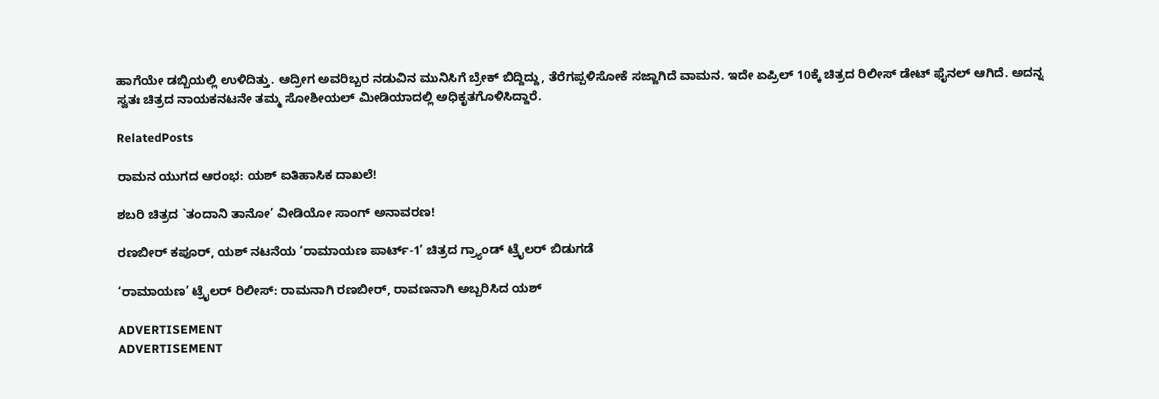ಹಾಗೆಯೇ ಡಬ್ಬಿಯಲ್ಲಿ ಉಳಿದಿತ್ತು. ಆದ್ರೀಗ ಅವರಿಬ್ಬರ ನಡುವಿನ ಮುನಿಸಿಗೆ ಬ್ರೇಕ್ ಬಿದ್ದಿದ್ದು, ತೆರೆಗಪ್ಪಳಿಸೋಕೆ ಸಜ್ಜಾಗಿದೆ ವಾಮನ. ಇದೇ ಏಪ್ರಿಲ್ 10ಕ್ಕೆ ಚಿತ್ರದ ರಿಲೀಸ್ ಡೇಟ್ ಫೈನಲ್ ಆಗಿದೆ. ಅದನ್ನ ಸ್ವತಃ ಚಿತ್ರದ ನಾಯಕನಟನೇ ತಮ್ಮ ಸೋಶೀಯಲ್ ಮೀಡಿಯಾದಲ್ಲಿ ಅಧಿಕೃತಗೊಳಿಸಿದ್ದಾರೆ.

RelatedPosts

ರಾಮನ ಯುಗದ ಆರಂಭ: ಯಶ್ ಐತಿಹಾಸಿಕ ದಾಖಲೆ!

ಶಬರಿ ಚಿತ್ರದ `ತಂದಾನಿ ತಾನೋ’ ವೀಡಿಯೋ ಸಾಂಗ್ ಅನಾವರಣ!

ರಣಬೀರ್‌ ಕಪೂರ್‌, ಯಶ್‌ ನಟನೆಯ ‘ರಾಮಾಯಣ ಪಾರ್ಟ್-1’ ಚಿತ್ರದ ಗ್ರ್ಯಾಂಡ್‌ ಟ್ರೈಲರ್ ಬಿಡುಗಡೆ

‘ರಾಮಾಯಣ’ ಟ್ರೈಲರ್ ರಿಲೀಸ್: ರಾಮನಾಗಿ ರಣಬೀರ್, ರಾವಣನಾಗಿ ಅಬ್ಬರಿಸಿದ ಯಶ್

ADVERTISEMENT
ADVERTISEMENT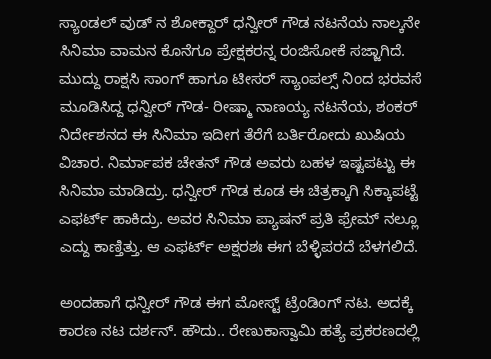ಸ್ಯಾಂಡಲ್ ವುಡ್ ನ ಶೋಕ್ದಾರ್ ಧನ್ವೀರ್ ಗೌಡ ನಟನೆಯ ನಾಲ್ಕನೇ ಸಿನಿಮಾ ವಾಮನ ಕೊನೆಗೂ ಪ್ರೇಕ್ಷಕರನ್ನ ರಂಜಿಸೋಕೆ ಸಜ್ಜಾಗಿದೆ. ಮುದ್ದು ರಾಕ್ಷಸಿ ಸಾಂಗ್ ಹಾಗೂ ಟೀಸರ್ ಸ್ಯಾಂಪಲ್ಸ್ ನಿಂದ ಭರವಸೆ ಮೂಡಿಸಿದ್ದ ಧನ್ವೀರ್ ಗೌಡ- ರೀಷ್ಮಾ ನಾಣಯ್ಯ ನಟನೆಯ, ಶಂಕರ್ ನಿರ್ದೇಶನದ ಈ ಸಿನಿಮಾ ಇದೀಗ ತೆರೆಗೆ ಬರ್ತಿರೋದು ಖುಷಿಯ ವಿಚಾರ. ನಿರ್ಮಾಪಕ ಚೇತನ್ ಗೌಡ ಅವರು ಬಹಳ ಇಷ್ಟಪಟ್ಟು ಈ ಸಿನಿಮಾ ಮಾಡಿದ್ರು. ಧನ್ವೀರ್ ಗೌಡ ಕೂಡ ಈ ಚಿತ್ರಕ್ಕಾಗಿ ಸಿಕ್ಕಾಪಟ್ಟೆ ಎಫರ್ಟ್ ಹಾಕಿದ್ರು. ಅವರ ಸಿನಿಮಾ ಪ್ಯಾಷನ್ ಪ್ರತಿ ಫ್ರೇಮ್ ನಲ್ಲೂ ಎದ್ದು ಕಾಣ್ತಿತ್ತು. ಆ ಎಫರ್ಟ್ ಅಕ್ಷರಶಃ ಈಗ ಬೆಳ್ಳಿಪರದೆ ಬೆಳಗಲಿದೆ.

ಅಂದಹಾಗೆ ಧನ್ವೀರ್ ಗೌಡ ಈಗ ಮೋಸ್ಟ್ ಟ್ರೆಂಡಿಂಗ್ ನಟ. ಅದಕ್ಕೆ ಕಾರಣ ನಟ ದರ್ಶನ್. ಹೌದು.. ರೇಣುಕಾಸ್ವಾಮಿ ಹತ್ಯೆ ಪ್ರಕರಣದಲ್ಲಿ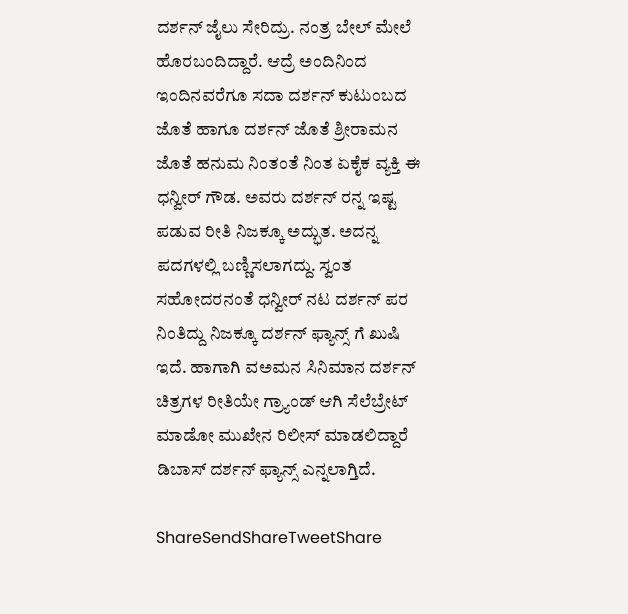ದರ್ಶನ್ ಜೈಲು ಸೇರಿದ್ರು. ನಂತ್ರ ಬೇಲ್ ಮೇಲೆ ಹೊರಬಂದಿದ್ದಾರೆ. ಆದ್ರೆ ಅಂದಿನಿಂದ ಇಂದಿನವರೆಗೂ ಸದಾ ದರ್ಶನ್ ಕುಟುಂಬದ ಜೊತೆ ಹಾಗೂ ದರ್ಶನ್ ಜೊತೆ ಶ್ರೀರಾಮನ ಜೊತೆ ಹನುಮ ನಿಂತಂತೆ ನಿಂತ ಏಕೈಕ ವ್ಯಕ್ತಿ ಈ ಧನ್ವೀರ್ ಗೌಡ. ಅವರು ದರ್ಶನ್ ರನ್ನ ಇಷ್ಟ ಪಡುವ ರೀತಿ ನಿಜಕ್ಕೂ ಅದ್ಭುತ. ಅದನ್ನ ಪದಗಳಲ್ಲಿ ಬಣ್ಣಿಸಲಾಗದ್ದು. ಸ್ವಂತ ಸಹೋದರನಂತೆ ಧನ್ವೀರ್ ನಟ ದರ್ಶನ್ ಪರ ನಿಂತಿದ್ದು ನಿಜಕ್ಕೂ ದರ್ಶನ್ ಫ್ಯಾನ್ಸ್ ಗೆ ಖುಷಿ ಇದೆ. ಹಾಗಾಗಿ ವಅಮನ ಸಿನಿಮಾನ ದರ್ಶನ್ ಚಿತ್ರಗಳ ರೀತಿಯೇ ಗ್ರ್ಯಾಂಡ್ ಆಗಿ ಸೆಲೆಬ್ರೇಟ್ ಮಾಡೋ ಮುಖೇನ ರಿಲೀಸ್ ಮಾಡಲಿದ್ದಾರೆ ಡಿಬಾಸ್ ದರ್ಶನ್ ಫ್ಯಾನ್ಸ್ ಎನ್ನಲಾಗ್ತಿದೆ.

ShareSendShareTweetShare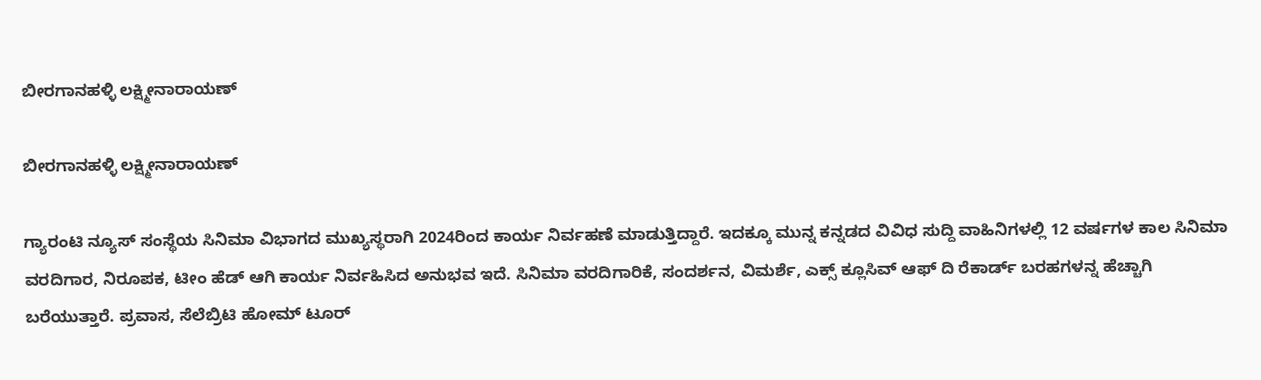ಬೀರಗಾನಹಳ್ಳಿ ಲಕ್ಷ್ಮೀನಾರಾಯಣ್

ಬೀರಗಾನಹಳ್ಳಿ ಲಕ್ಷ್ಮೀನಾರಾಯಣ್

ಗ್ಯಾರಂಟಿ ನ್ಯೂಸ್ ಸಂಸ್ಥೆಯ ಸಿನಿಮಾ ವಿಭಾಗದ ಮುಖ್ಯಸ್ಥರಾಗಿ 2024ರಿಂದ ಕಾರ್ಯ ನಿರ್ವಹಣೆ ಮಾಡುತ್ತಿದ್ದಾರೆ. ಇದಕ್ಕೂ ಮುನ್ನ ಕನ್ನಡದ ವಿವಿಧ ಸುದ್ದಿ ವಾಹಿನಿಗಳಲ್ಲಿ 12 ವರ್ಷಗಳ ಕಾಲ ಸಿನಿಮಾ ವರದಿಗಾರ, ನಿರೂಪಕ, ಟೀಂ ಹೆಡ್ ಆಗಿ ಕಾರ್ಯ ನಿರ್ವಹಿಸಿದ ಅನುಭವ ಇದೆ. ಸಿನಿಮಾ ವರದಿಗಾರಿಕೆ, ಸಂದರ್ಶನ, ವಿಮರ್ಶೆ, ಎಕ್ಸ್ ಕ್ಲೂಸಿವ್ ಆಫ್ ದಿ ರೆಕಾರ್ಡ್ ಬರಹಗಳನ್ನ ಹೆಚ್ಚಾಗಿ ಬರೆಯುತ್ತಾರೆ. ಪ್ರವಾಸ, ಸೆಲೆಬ್ರಿಟಿ ಹೋಮ್ ಟೂರ್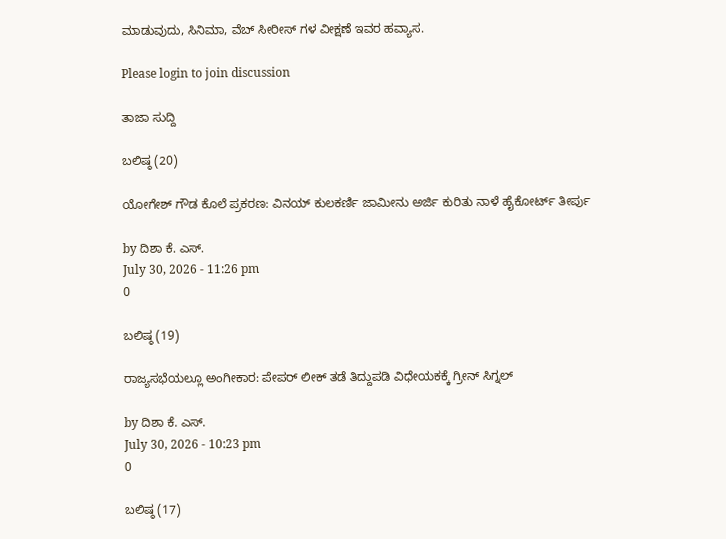ಮಾಡುವುದು, ಸಿನಿಮಾ, ವೆಬ್ ಸೀರೀಸ್ ಗಳ ವೀಕ್ಷಣೆ ಇವರ ಹವ್ಯಾಸ.

Please login to join discussion

ತಾಜಾ ಸುದ್ದಿ

ಬಲಿಷ್ಠ (20)

ಯೋಗೇಶ್ ಗೌಡ ಕೊಲೆ ಪ್ರಕರಣ: ವಿನಯ್ ಕುಲಕರ್ಣಿ ಜಾಮೀನು ಅರ್ಜಿ ಕುರಿತು ನಾಳೆ ಹೈಕೋರ್ಟ್ ತೀರ್ಪು

by ದಿಶಾ ಕೆ. ಎಸ್.
July 30, 2026 - 11:26 pm
0

ಬಲಿಷ್ಠ (19)

ರಾಜ್ಯಸಭೆಯಲ್ಲೂ ಅಂಗೀಕಾರ: ಪೇಪರ್ ಲೀಕ್ ತಡೆ ತಿದ್ದುಪಡಿ ವಿಧೇಯಕಕ್ಕೆ ಗ್ರೀನ್ ಸಿಗ್ನಲ್

by ದಿಶಾ ಕೆ. ಎಸ್.
July 30, 2026 - 10:23 pm
0

ಬಲಿಷ್ಠ (17)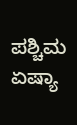ಪಶ್ಚಿಮ ಏಷ್ಯಾ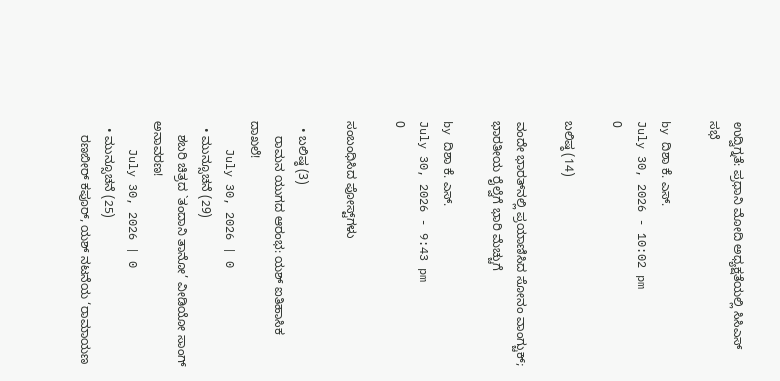ಉದ್ವಿಗ್ನತೆ: ಪ್ರಧಾನಿ ಮೋದಿ ಅಧ್ಯಕ್ಷತೆಯಲ್ಲಿ ಸಿಸಿಎಸ್ ಸಭೆ

by ದಿಶಾ ಕೆ. ಎಸ್.
July 30, 2026 - 10:02 pm
0

ಬಲಿಷ್ಠ (14)

ವಂದೇ ಭಾರತ್‌ನಲ್ಲಿ ಪ್ರಯಾಣಿಸಿದ ಸೋನಂ ವಾಂಗ್ಚುಕ್; ಭಾರತೀಯ ರೈಲ್ವೆಗೆ ಭಾರಿ ಮೆಚ್ಚುಗೆ

by ದಿಶಾ ಕೆ. ಎಸ್.
July 30, 2026 - 9:43 pm
0

ಸಂಬಂಧಿಸಿದ ಪೋಸ್ಟ್‌ಗಳು

  • ಬಲಿಷ್ಠ (3)
    ರಾಮನ ಯುಗದ ಆರಂಭ: ಯಶ್ ಐತಿಹಾಸಿಕ ದಾಖಲೆ!
    July 30, 2026 | 0
  • ಮುನ್ಸೂಚನೆ (29)
    ಶಬರಿ ಚಿತ್ರದ `ತಂದಾನಿ ತಾನೋ’ ವೀಡಿಯೋ ಸಾಂಗ್ ಅನಾವರಣ!
    July 30, 2026 | 0
  • ಮುನ್ಸೂಚನೆ (25)
    ರಣಬೀರ್‌ ಕಪೂರ್‌, ಯಶ್‌ ನಟನೆಯ ‘ರಾಮಾಯಣ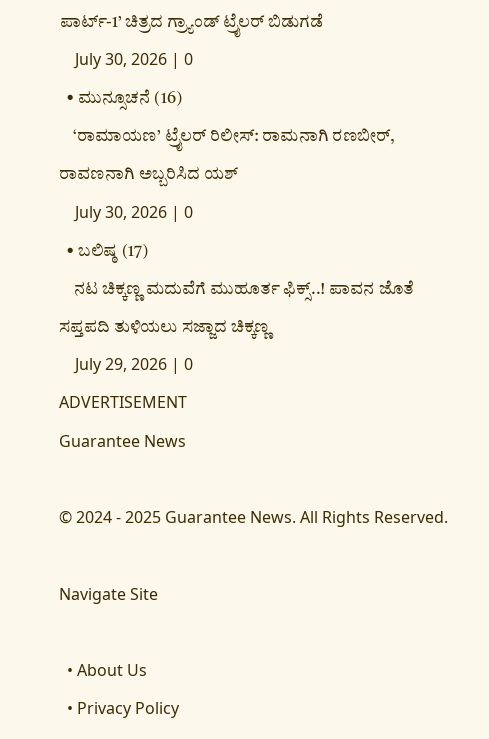ಪಾರ್ಟ್-1’ ಚಿತ್ರದ ಗ್ರ್ಯಾಂಡ್‌ ಟ್ರೈಲರ್ ಬಿಡುಗಡೆ
    July 30, 2026 | 0
  • ಮುನ್ಸೂಚನೆ (16)
    ‘ರಾಮಾಯಣ’ ಟ್ರೈಲರ್ ರಿಲೀಸ್: ರಾಮನಾಗಿ ರಣಬೀರ್, ರಾವಣನಾಗಿ ಅಬ್ಬರಿಸಿದ ಯಶ್
    July 30, 2026 | 0
  • ಬಲಿಷ್ಠ (17)
    ನಟ ಚಿಕ್ಕಣ್ಣ ಮದುವೆಗೆ ಮುಹೂರ್ತ ಫಿಕ್ಸ್..! ಪಾವನ ಜೊತೆ ಸಪ್ತಪದಿ ತುಳಿಯಲು ಸಜ್ಜಾದ ಚಿಕ್ಕಣ್ಣ
    July 29, 2026 | 0
ADVERTISEMENT
Guarantee News

© 2024 - 2025 Guarantee News. All Rights Reserved.

Navigate Site

  • About Us
  • Privacy Policy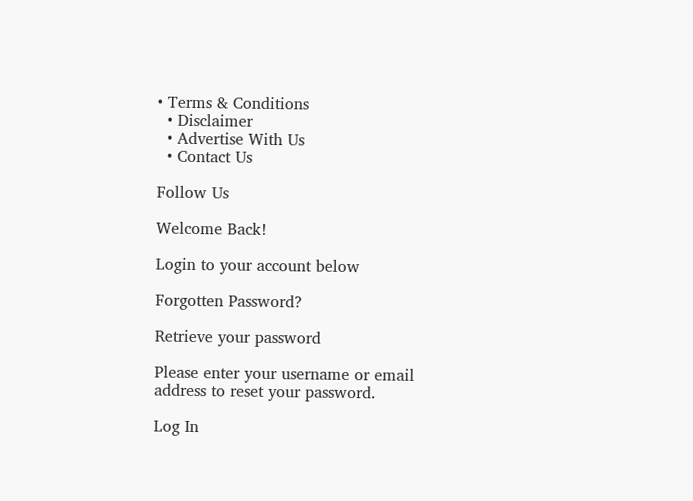• Terms & Conditions
  • Disclaimer
  • Advertise With Us
  • Contact Us

Follow Us

Welcome Back!

Login to your account below

Forgotten Password?

Retrieve your password

Please enter your username or email address to reset your password.

Log In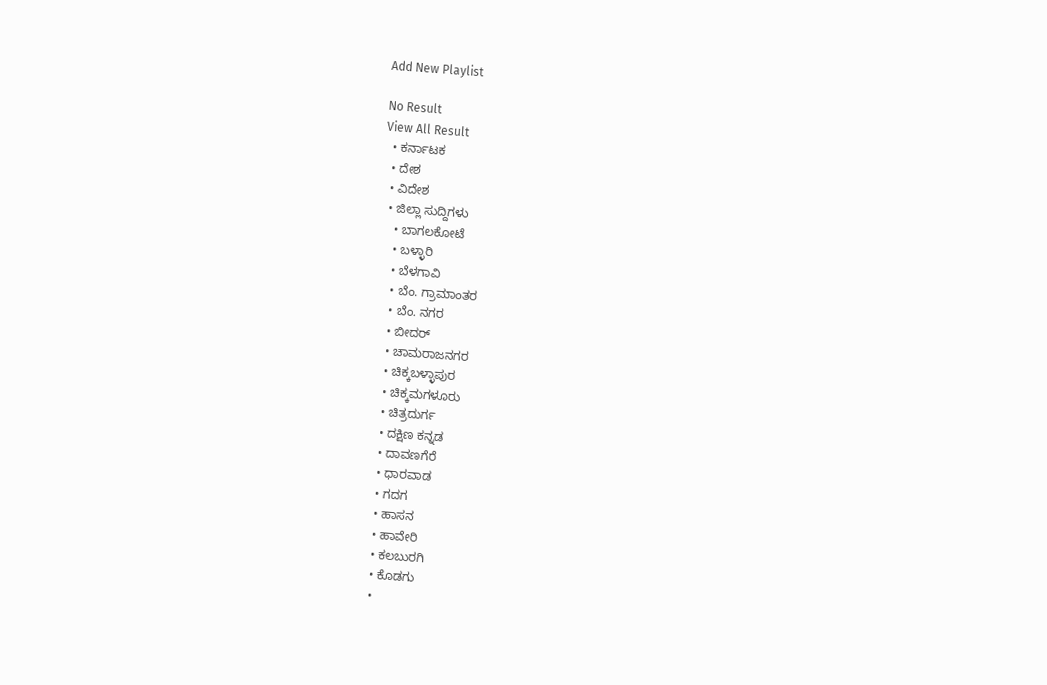Add New Playlist

No Result
View All Result
  • ಕರ್ನಾಟಕ
  • ದೇಶ
  • ವಿದೇಶ
  • ಜಿಲ್ಲಾ ಸುದ್ದಿಗಳು
    • ಬಾಗಲಕೋಟೆ
    • ಬಳ್ಳಾರಿ
    • ಬೆಳಗಾವಿ
    • ಬೆಂ. ಗ್ರಾಮಾಂತರ
    • ಬೆಂ. ನಗರ
    • ಬೀದರ್
    • ಚಾಮರಾಜನಗರ
    • ಚಿಕ್ಕಬಳ್ಳಾಪುರ
    • ಚಿಕ್ಕಮಗಳೂರು
    • ಚಿತ್ರದುರ್ಗ
    • ದಕ್ಷಿಣ ಕನ್ನಡ
    • ದಾವಣಗೆರೆ
    • ಧಾರವಾಡ
    • ಗದಗ
    • ಹಾಸನ
    • ಹಾವೇರಿ
    • ಕಲಬುರಗಿ
    • ಕೊಡಗು
    •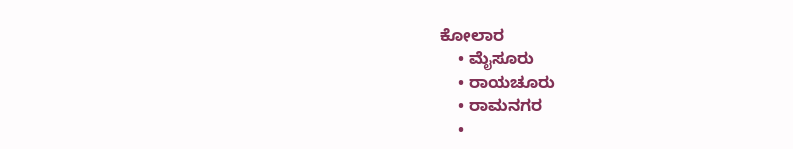ಕೋಲಾರ
    • ಮೈಸೂರು
    • ರಾಯಚೂರು
    • ರಾಮನಗರ
    •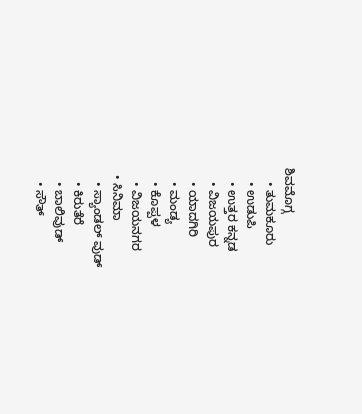ಶಿವಮೊಗ್ಗ
    • ತುಮಕೂರು
    • ಉಡುಪಿ
    • ಉತ್ತರ ಕನ್ನಡ
    • ವಿಜಯಪುರ
    • ಯಾದಗಿರಿ
    • ಮಂಡ್ಯ
    • ಕೊಪ್ಪಳ
    • ವಿಜಯನಗರ
  • ಸಿನಿಮಾ
    • ಸ್ಯಾಂಡಲ್ ವುಡ್
    • ಕಿರುತೆರೆ
    • ಬಾಲಿವುಡ್
    • ಸೌತ್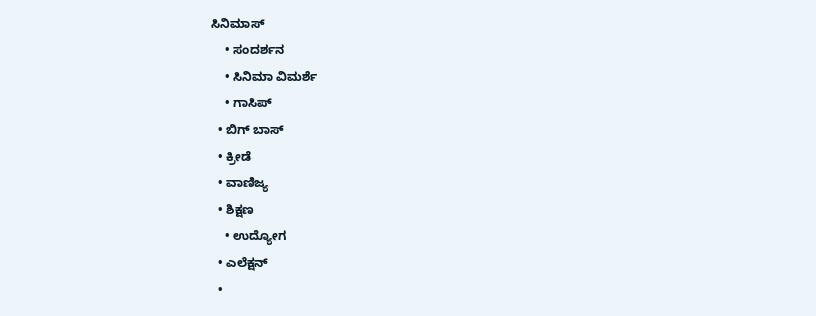ಸಿನಿಮಾಸ್
    • ಸಂದರ್ಶನ
    • ಸಿನಿಮಾ ವಿಮರ್ಶೆ
    • ಗಾಸಿಪ್
  • ಬಿಗ್ ಬಾಸ್
  • ಕ್ರೀಡೆ
  • ವಾಣಿಜ್ಯ
  • ಶಿಕ್ಷಣ
    • ಉದ್ಯೋಗ
  • ಎಲೆಕ್ಷನ್
  •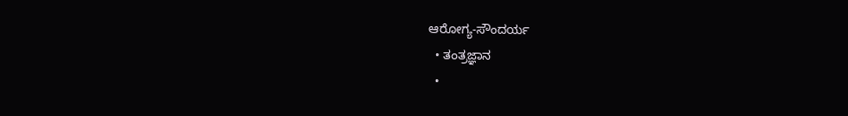ಆರೋಗ್ಯ-ಸೌಂದರ್ಯ
  • ತಂತ್ರಜ್ಞಾನ
  •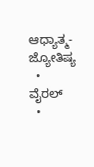ಆಧ್ಯಾತ್ಮ- ಜ್ಯೋತಿಷ್ಯ
  • ವೈರಲ್
  •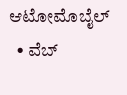ಆಟೋಮೊಬೈಲ್
  • ವೆಬ್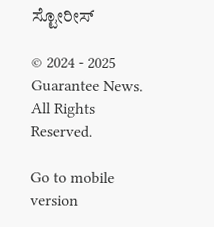ಸ್ಟೋರೀಸ್

© 2024 - 2025 Guarantee News. All Rights Reserved.

Go to mobile version